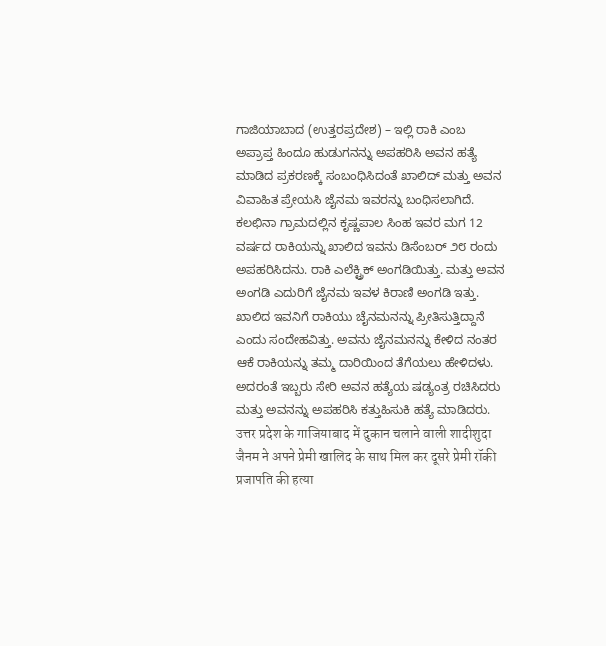ಗಾಜಿಯಾಬಾದ (ಉತ್ತರಪ್ರದೇಶ) – ಇಲ್ಲಿ ರಾಕಿ ಎಂಬ ಅಪ್ರಾಪ್ತ ಹಿಂದೂ ಹುಡುಗನನ್ನು ಅಪಹರಿಸಿ ಅವನ ಹತ್ಯೆ ಮಾಡಿದ ಪ್ರಕರಣಕ್ಕೆ ಸಂಬಂಧಿಸಿದಂತೆ ಖಾಲಿದ್ ಮತ್ತು ಅವನ ವಿವಾಹಿತ ಪ್ರೇಯಸಿ ಜೈನಮ ಇವರನ್ನು ಬಂಧಿಸಲಾಗಿದೆ. ಕಲಛಿನಾ ಗ್ರಾಮದಲ್ಲಿನ ಕೃಷ್ಣಪಾಲ ಸಿಂಹ ಇವರ ಮಗ 12 ವರ್ಷದ ರಾಕಿಯನ್ನು ಖಾಲಿದ ಇವನು ಡಿಸೆಂಬರ್ ೨೮ ರಂದು ಅಪಹರಿಸಿದನು. ರಾಕಿ ಎಲೆಕ್ಟ್ರಿಕ್ ಅಂಗಡಿಯಿತ್ತು. ಮತ್ತು ಅವನ ಅಂಗಡಿ ಎದುರಿಗೆ ಜೈನಮ ಇವಳ ಕಿರಾಣಿ ಅಂಗಡಿ ಇತ್ತು. ಖಾಲಿದ ಇವನಿಗೆ ರಾಕಿಯು ಚೈನಮನನ್ನು ಪ್ರೀತಿಸುತ್ತಿದ್ದಾನೆ ಎಂದು ಸಂದೇಹವಿತ್ತು. ಅವನು ಜೈನಮನನ್ನು ಕೇಳಿದ ನಂತರ ಆಕೆ ರಾಕಿಯನ್ನು ತಮ್ಮ ದಾರಿಯಿಂದ ತೆಗೆಯಲು ಹೇಳಿದಳು. ಅದರಂತೆ ಇಬ್ಬರು ಸೇರಿ ಅವನ ಹತ್ಯೆಯ ಷಡ್ಯಂತ್ರ ರಚಿಸಿದರು ಮತ್ತು ಅವನನ್ನು ಅಪಹರಿಸಿ ಕತ್ತುಹಿಸುಕಿ ಹತ್ಯೆ ಮಾಡಿದರು.
उत्तर प्रदेश के गाजियाबाद में दुकान चलाने वाली शादीशुदा जैनम ने अपने प्रेमी खालिद के साथ मिल कर दूसरे प्रेमी रॉकी प्रजापति की हत्या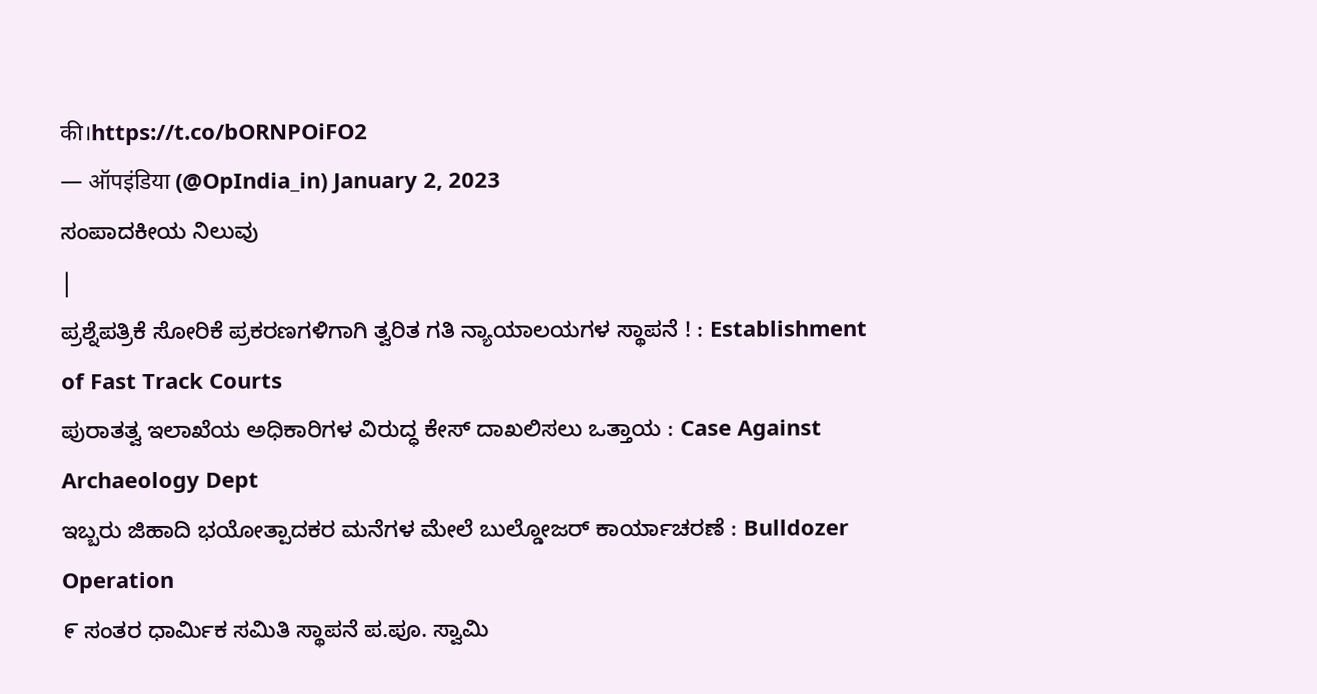की।https://t.co/bORNPOiFO2
— ऑपइंडिया (@OpIndia_in) January 2, 2023
ಸಂಪಾದಕೀಯ ನಿಲುವು
|
ಪ್ರಶ್ನೆಪತ್ರಿಕೆ ಸೋರಿಕೆ ಪ್ರಕರಣಗಳಿಗಾಗಿ ತ್ವರಿತ ಗತಿ ನ್ಯಾಯಾಲಯಗಳ ಸ್ಥಾಪನೆ ! : Establishment of Fast Track Courts
ಪುರಾತತ್ವ ಇಲಾಖೆಯ ಅಧಿಕಾರಿಗಳ ವಿರುದ್ಧ ಕೇಸ್ ದಾಖಲಿಸಲು ಒತ್ತಾಯ : Case Against Archaeology Dept
ಇಬ್ಬರು ಜಿಹಾದಿ ಭಯೋತ್ಪಾದಕರ ಮನೆಗಳ ಮೇಲೆ ಬುಲ್ಡೋಜರ್ ಕಾರ್ಯಾಚರಣೆ : Bulldozer Operation
೯ ಸಂತರ ಧಾರ್ಮಿಕ ಸಮಿತಿ ಸ್ಥಾಪನೆ ಪ.ಪೂ. ಸ್ವಾಮಿ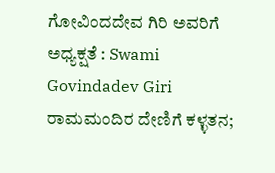ಗೋವಿಂದದೇವ ಗಿರಿ ಅವರಿಗೆ ಅಧ್ಯಕ್ಷತೆ : Swami Govindadev Giri
ರಾಮಮಂದಿರ ದೇಣಿಗೆ ಕಳ್ಳತನ;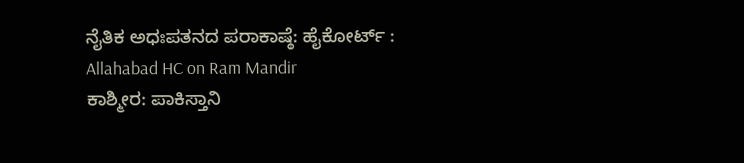ನೈತಿಕ ಅಧಃಪತನದ ಪರಾಕಾಷ್ಠೆ: ಹೈಕೋರ್ಟ್ : Allahabad HC on Ram Mandir
ಕಾಶ್ಮೀರ: ಪಾಕಿಸ್ತಾನಿ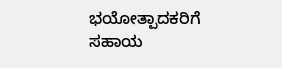ಭಯೋತ್ಪಾದಕರಿಗೆ ಸಹಾಯ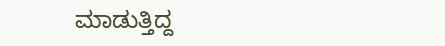ಮಾಡುತ್ತಿದ್ದ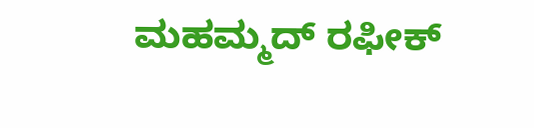ಮಹಮ್ಮದ್ ರಫೀಕ್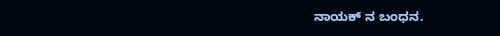ನಾಯಕ್ ನ ಬಂಧನ.